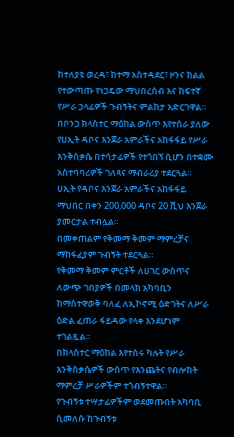ከተለያዩ ወረዳ፣ ከተማ አስተዳደር፣ ዞንና ክልል የተውጣጡ የነጋዴው ማህበረሰብ እና ከፍተኛ የሥራ ኃላፊዎች ጉብኝትና ምልከታ አድርገዋል።
በቦንጋ ክላስተር ማዕከል ውስጥ እየተሰራ ያለው የሀኢት ዳቦና እንጀራ አምራችና አከፋፋይ የሥራ እንቅስቃሴ በተሳታፊዎች የተጎበኘ ሲሆን በተቋሙ አስተባባሪዎች ገለጻና ማብራሪያ ተደርጓል።
ሀኢት የዳቦና እንጀራ አምራችና አከፋፋይ ማህበር በቀን 200,000 ዳቦና 20 ሺህ እንጀራ ያመርታል ተብሏል።
በመቀጠልም የቅመማ ቅመም ማምረቻና ማከፋፈያም ጉብኝት ተደርጓል።
የቅመማ ቅመም ምርቶች ለሀገር ውስጥና ለውጭ ገበያዎች በመላክ አካባቢን ከማስተዋወቅ ባለፈ ለኢኮኖሚ ዕድገትና ለሥራ ዕድል ፈጠራ ፋይዳው የላቀ እንደሆነም ተገልጿል።
በክላስተር ማዕከል እየተሰሩ ካሉት የሥራ እንቅስቃሴዎች ውስጥ የእንጨትና የብሎከት ማምረቻ ሥራዎችም ተጎብኝተዋል።
የጉብኝቱ ተሣታፊዎችም ወደመጡበት አካባቢ ሲመለሱ ከጉብኝቱ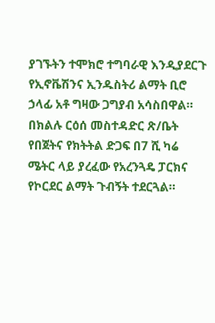ያገኙትን ተሞክሮ ተግባራዊ እንዲያደርጉ የኢኖቬሽንና ኢንዱስትሪ ልማት ቢሮ ኃላፊ አቶ ግዛው ጋግያብ አሳስበዋል።
በክልሉ ርዕሰ መስተዳድር ጽ/ቤት የበጀትና የክትትል ድጋፍ በ7 ሺ ካሬ ሜትር ላይ ያረፈው የአረንጓዴ ፓርክና የኮርደር ልማት ጉብኝት ተደርጓል።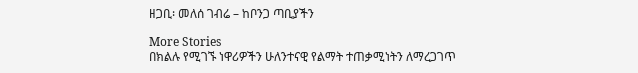ዘጋቢ፡ መለሰ ገብሬ – ከቦንጋ ጣቢያችን

More Stories
በክልሉ የሚገኙ ነዋሪዎችን ሁለንተናዊ የልማት ተጠቃሚነትን ለማረጋገጥ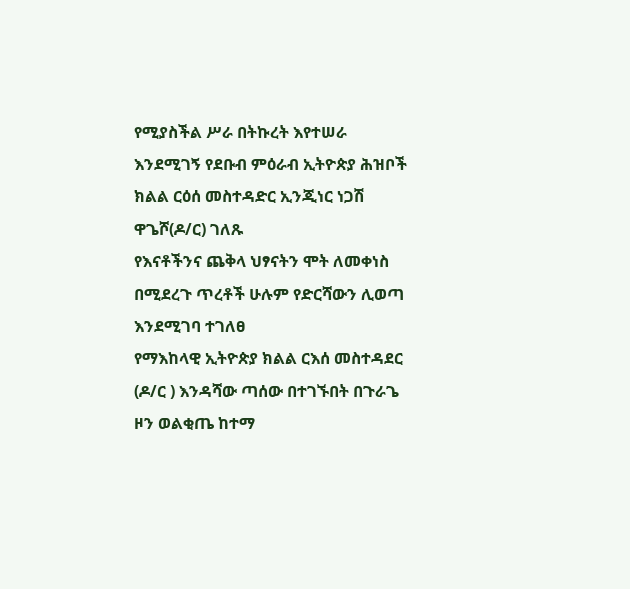የሚያስችል ሥራ በትኩረት እየተሠራ እንደሚገኝ የደቡብ ምዕራብ ኢትዮጵያ ሕዝቦች ክልል ርዕሰ መስተዳድር ኢንጂነር ነጋሽ ዋጌሾ(ዶ/ር) ገለጹ
የእናቶችንና ጨቅላ ህፃናትን ሞት ለመቀነስ በሚደረጉ ጥረቶች ሁሉም የድርሻውን ሊወጣ እንደሚገባ ተገለፀ
የማእከላዊ ኢትዮጵያ ክልል ርእሰ መስተዳደር (ዶ/ር ) እንዳሻው ጣሰው በተገኙበት በጉራጌ ዞን ወልቂጤ ከተማ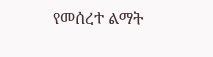የመሰረተ ልማት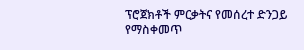ፕሮጀክቶች ምርቃትና የመሰረተ ድንጋይ የማስቀመጥ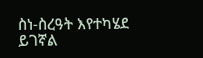ስነ-ስረዓት እየተካሄደ ይገኛል